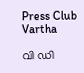Press Club Vartha

വി ഡി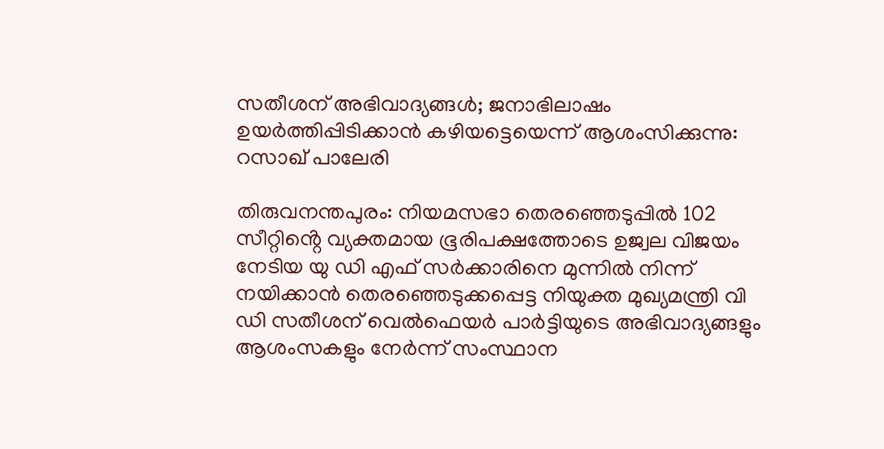സതീശന് അഭിവാദ്യങ്ങൾ; ജനാഭിലാഷം ഉയർത്തിപ്പിടിക്കാൻ കഴിയട്ടെയെന്ന് ആശംസിക്കുന്നു: റസാഖ് പാലേരി

തിരുവനന്തപുരം: നിയമസഭാ തെരഞ്ഞെടുപ്പിൽ 102 സീറ്റിൻ്റെ വ്യക്തമായ ഭൂരിപക്ഷത്തോടെ ഉജ്വല വിജയം നേടിയ യു ഡി എഫ് സർക്കാരിനെ മുന്നിൽ നിന്ന് നയിക്കാൻ തെരഞ്ഞെടുക്കപ്പെട്ട നിയുക്ത മുഖ്യമന്ത്രി വി ഡി സതീശന് വെൽഫെയർ പാർട്ടിയുടെ അഭിവാദ്യങ്ങളും ആശംസകളും നേർന്ന് സംസ്ഥാന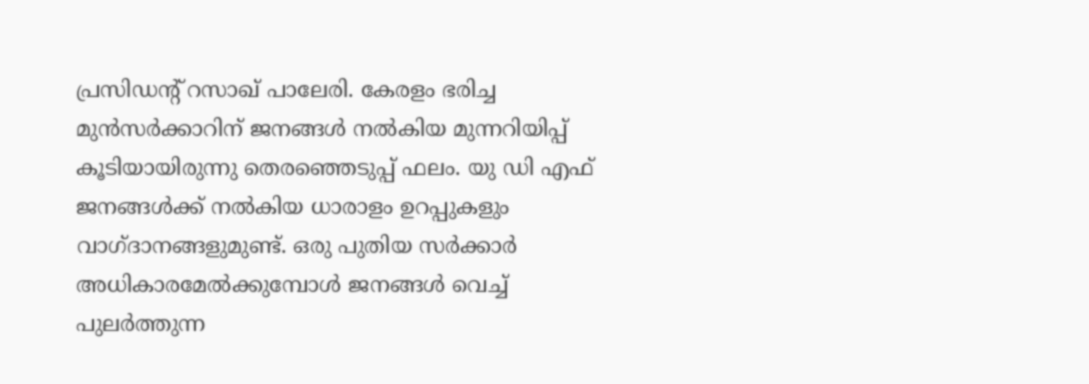പ്രസിഡന്റ് റസാഖ് പാലേരി. കേരളം ഭരിച്ച മുൻസർക്കാറിന് ജനങ്ങൾ നൽകിയ മുന്നറിയിപ്പ് കൂടിയായിരുന്നു തെരഞ്ഞെടുപ്പ് ഫലം. യു ഡി എഫ് ജനങ്ങൾക്ക് നൽകിയ ധാരാളം ഉറപ്പുകളും വാഗ്ദാനങ്ങളുമുണ്ട്. ഒരു പുതിയ സർക്കാർ അധികാരമേൽക്കുമ്പോൾ ജനങ്ങൾ വെച്ച് പുലർത്തുന്ന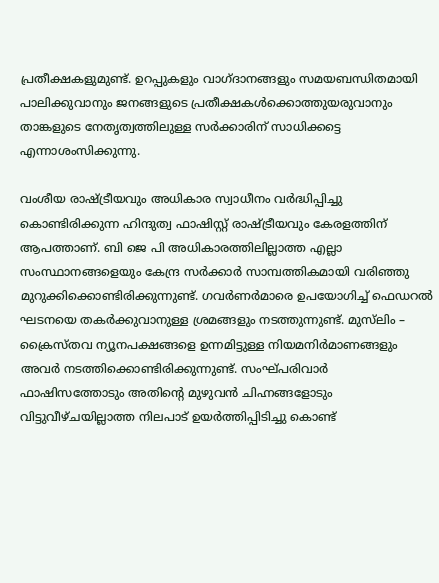പ്രതീക്ഷകളുമുണ്ട്. ഉറപ്പുകളും വാഗ്ദാനങ്ങളും സമയബന്ധിതമായി പാലിക്കുവാനും ജനങ്ങളുടെ പ്രതീക്ഷകൾക്കൊത്തുയരുവാനും താങ്കളുടെ നേതൃത്വത്തിലുള്ള സർക്കാരിന് സാധിക്കട്ടെ എന്നാശംസിക്കുന്നു.

വംശീയ രാഷ്ട്രീയവും അധികാര സ്വാധീനം വർദ്ധിപ്പിച്ചു കൊണ്ടിരിക്കുന്ന ഹിന്ദുത്വ ഫാഷിസ്റ്റ് രാഷ്ട്രീയവും കേരളത്തിന് ആപത്താണ്. ബി ജെ പി അധികാരത്തിലില്ലാത്ത എല്ലാ സംസ്ഥാനങ്ങളെയും കേന്ദ്ര സർക്കാർ സാമ്പത്തികമായി വരിഞ്ഞു മുറുക്കിക്കൊണ്ടിരിക്കുന്നുണ്ട്. ഗവർണർമാരെ ഉപയോഗിച്ച് ഫെഡറൽ ഘടനയെ തകർക്കുവാനുള്ള ശ്രമങ്ങളും നടത്തുന്നുണ്ട്. മുസ്‌ലിം – ക്രൈസ്തവ ന്യൂനപക്ഷങ്ങളെ ഉന്നമിട്ടുള്ള നിയമനിർമാണങ്ങളും അവർ നടത്തിക്കൊണ്ടിരിക്കുന്നുണ്ട്. സംഘ്പരിവാർ ഫാഷിസത്തോടും അതിന്റെ മുഴുവൻ ചിഹ്നങ്ങളോടും വിട്ടുവീഴ്ചയില്ലാത്ത നിലപാട് ഉയർത്തിപ്പിടിച്ചു കൊണ്ട്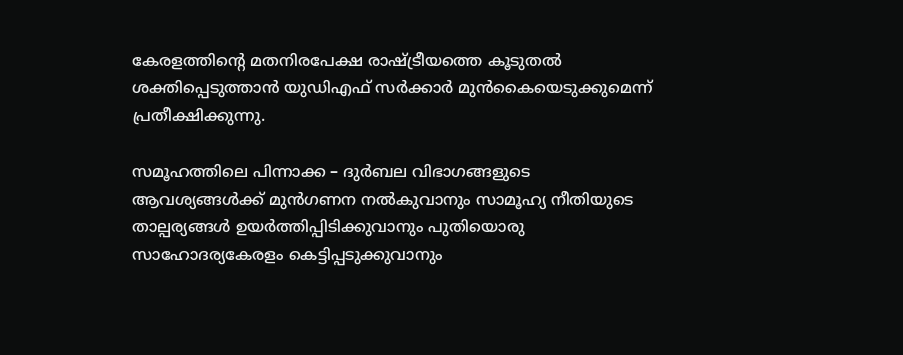കേരളത്തിന്റെ മതനിരപേക്ഷ രാഷ്ട്രീയത്തെ കൂടുതൽ ശക്തിപ്പെടുത്താൻ യുഡിഎഫ് സർക്കാർ മുൻകൈയെടുക്കുമെന്ന് പ്രതീക്ഷിക്കുന്നു.

സമൂഹത്തിലെ പിന്നാക്ക – ദുർബല വിഭാഗങ്ങളുടെ ആവശ്യങ്ങൾക്ക് മുൻഗണന നൽകുവാനും സാമൂഹ്യ നീതിയുടെ താല്പര്യങ്ങൾ ഉയർത്തിപ്പിടിക്കുവാനും പുതിയൊരു സാഹോദര്യകേരളം കെട്ടിപ്പടുക്കുവാനും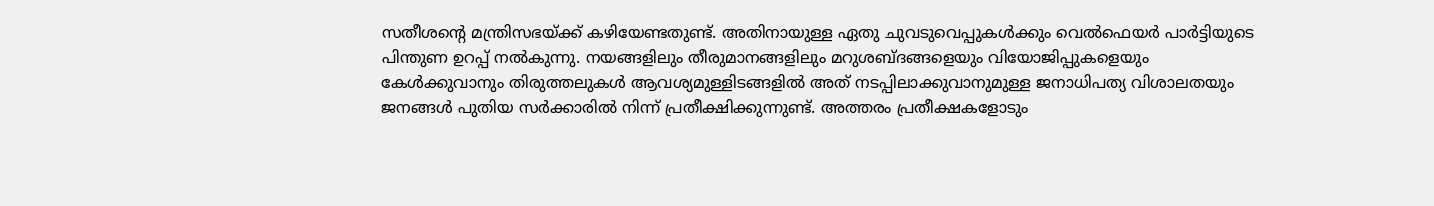സതീശന്റെ മന്ത്രിസഭയ്ക്ക് കഴിയേണ്ടതുണ്ട്. അതിനായുള്ള ഏതു ചുവടുവെപ്പുകൾക്കും വെൽഫെയർ പാർട്ടിയുടെ പിന്തുണ ഉറപ്പ് നൽകുന്നു. നയങ്ങളിലും തീരുമാനങ്ങളിലും മറുശബ്ദങ്ങളെയും വിയോജിപ്പുകളെയും കേൾക്കുവാനും തിരുത്തലുകൾ ആവശ്യമുള്ളിടങ്ങളിൽ അത് നടപ്പിലാക്കുവാനുമുള്ള ജനാധിപത്യ വിശാലതയും ജനങ്ങൾ പുതിയ സർക്കാരിൽ നിന്ന് പ്രതീക്ഷിക്കുന്നുണ്ട്. അത്തരം പ്രതീക്ഷകളോടും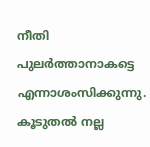നീതി പുലർത്താനാകട്ടെ എന്നാശംസിക്കുന്നു. കൂടുതൽ നല്ല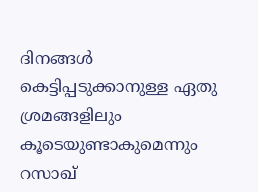ദിനങ്ങൾ കെട്ടിപ്പടുക്കാനുള്ള ഏതു ശ്രമങ്ങളിലും കൂടെയുണ്ടാകുമെന്നും റസാഖ്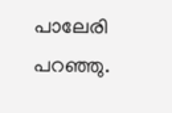പാലേരി പറഞ്ഞു.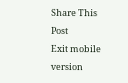Share This Post
Exit mobile version